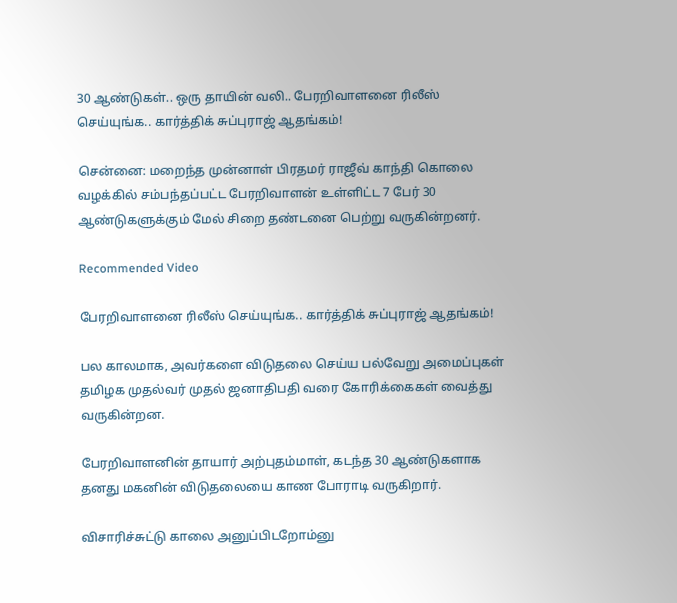30 ஆண்டுகள்.. ஒரு தாயின் வலி.. பேரறிவாளனை ரிலீஸ் செய்யுங்க.. கார்த்திக் சுப்புராஜ் ஆதங்கம்!

சென்னை: மறைந்த முன்னாள் பிரதமர் ராஜீவ் காந்தி கொலை வழக்கில் சம்பந்தப்பட்ட பேரறிவாளன் உள்ளிட்ட 7 பேர் 30 ஆண்டுகளுக்கும் மேல் சிறை தண்டனை பெற்று வருகின்றனர்.

Recommended Video

பேரறிவாளனை ரிலீஸ் செய்யுங்க.. கார்த்திக் சுப்புராஜ் ஆதங்கம்!

பல காலமாக, அவர்களை விடுதலை செய்ய பல்வேறு அமைப்புகள் தமிழக முதல்வர் முதல் ஜனாதிபதி வரை கோரிக்கைகள் வைத்து வருகின்றன.

பேரறிவாளனின் தாயார் அற்புதம்மாள், கடந்த 30 ஆண்டுகளாக தனது மகனின் விடுதலையை காண போராடி வருகிறார்.

விசாரிச்சுட்டு காலை அனுப்பிடறோம்னு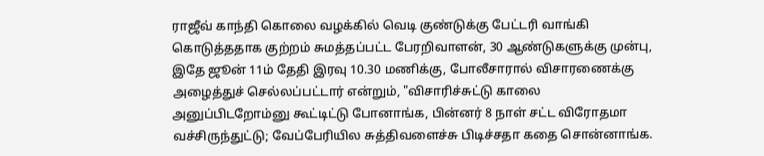ராஜீவ் காந்தி கொலை வழக்கில் வெடி குண்டுக்கு பேட்டரி வாங்கி கொடுத்ததாக குற்றம் சுமத்தப்பட்ட பேரறிவாளன், 30 ஆண்டுகளுக்கு முன்பு, இதே ஜூன் 11ம் தேதி இரவு 10.30 மணிக்கு, போலீசாரால் விசாரணைக்கு அழைத்துச் செல்லப்பட்டார் என்றும், "விசாரிச்சுட்டு காலை அனுப்பிடறோம்னு கூட்டிட்டு போனாங்க, பின்னர் 8 நாள் சட்ட விரோதமா வச்சிருந்துட்டு; வேப்பேரியில சுத்திவளைச்சு பிடிச்சதா கதை சொன்னாங்க.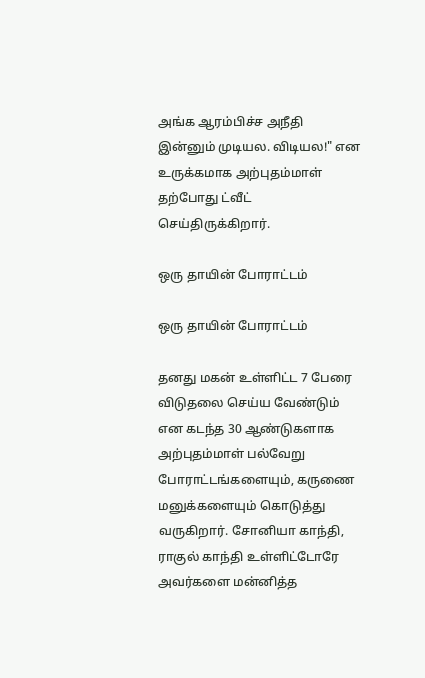அங்க ஆரம்பிச்ச அநீதி இன்னும் முடியல. விடியல!" என உருக்கமாக அற்புதம்மாள் தற்போது ட்வீட் செய்திருக்கிறார்.

ஒரு தாயின் போராட்டம்

ஒரு தாயின் போராட்டம்

தனது மகன் உள்ளிட்ட 7 பேரை விடுதலை செய்ய வேண்டும் என கடந்த 30 ஆண்டுகளாக அற்புதம்மாள் பல்வேறு போராட்டங்களையும், கருணை மனுக்களையும் கொடுத்து வருகிறார். சோனியா காந்தி, ராகுல் காந்தி உள்ளிட்டோரே அவர்களை மன்னித்த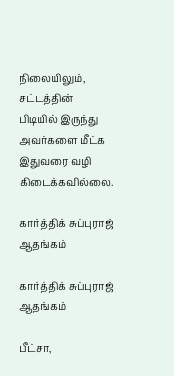நிலையிலும், சட்டத்தின் பிடியில் இருந்து அவர்களை மீட்க இதுவரை வழி கிடைக்கவில்லை.

கார்த்திக் சுப்புராஜ் ஆதங்கம்

கார்த்திக் சுப்புராஜ் ஆதங்கம்

பீட்சா,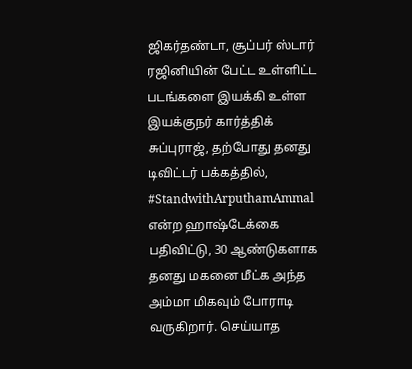ஜிகர்தண்டா, சூப்பர் ஸ்டார் ரஜினியின் பேட்ட உள்ளிட்ட படங்களை இயக்கி உள்ள இயக்குநர் கார்த்திக் சுப்புராஜ், தற்போது தனது டிவிட்டர் பக்கத்தில், #StandwithArputhamAmmal என்ற ஹாஷ்டேக்கை பதிவிட்டு, 30 ஆண்டுகளாக தனது மகனை மீட்க அந்த அம்மா மிகவும் போராடி வருகிறார். செய்யாத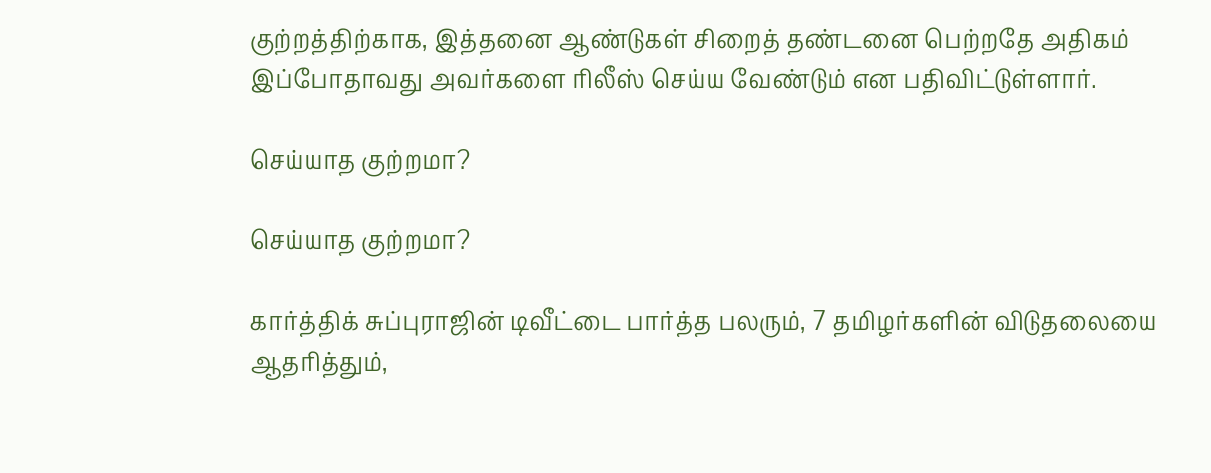குற்றத்திற்காக, இத்தனை ஆண்டுகள் சிறைத் தண்டனை பெற்றதே அதிகம் இப்போதாவது அவர்களை ரிலீஸ் செய்ய வேண்டும் என பதிவிட்டுள்ளார்.

செய்யாத குற்றமா?

செய்யாத குற்றமா?

கார்த்திக் சுப்புராஜின் டிவீட்டை பார்த்த பலரும், 7 தமிழர்களின் விடுதலையை ஆதரித்தும்,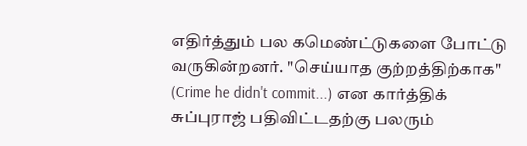எதிர்த்தும் பல கமெண்ட்டுகளை போட்டு வருகின்றனர். "செய்யாத குற்றத்திற்காக" (Crime he didn't commit...) என கார்த்திக் சுப்புராஜ் பதிவிட்டதற்கு பலரும்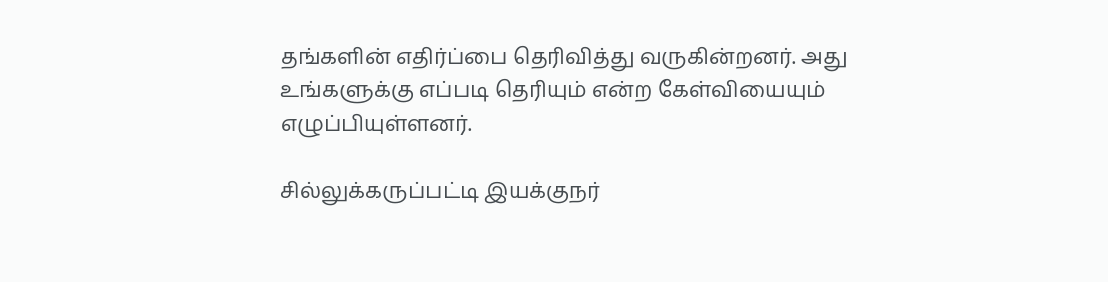தங்களின் எதிர்ப்பை தெரிவித்து வருகின்றனர். அது உங்களுக்கு எப்படி தெரியும் என்ற கேள்வியையும் எழுப்பியுள்ளனர்.

சில்லுக்கருப்பட்டி இயக்குநர்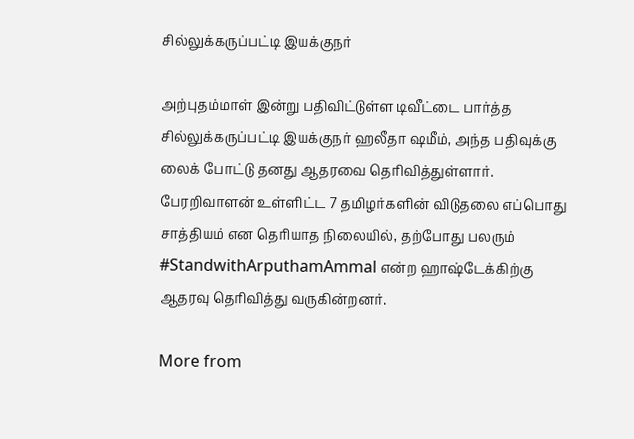சில்லுக்கருப்பட்டி இயக்குநர்

அற்புதம்மாள் இன்று பதிவிட்டுள்ள டிவீட்டை பார்த்த சில்லுக்கருப்பட்டி இயக்குநர் ஹலீதா ஷமீம், அந்த பதிவுக்கு லைக் போட்டு தனது ஆதரவை தெரிவித்துள்ளார். பேரறிவாளன் உள்ளிட்ட 7 தமிழர்களின் விடுதலை எப்பொது சாத்தியம் என தெரியாத நிலையில், தற்போது பலரும் #StandwithArputhamAmmal என்ற ஹாஷ்டேக்கிற்கு ஆதரவு தெரிவித்து வருகின்றனர்.

More from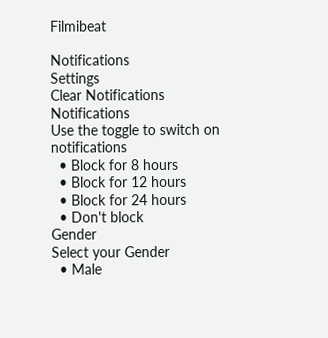Filmibeat

Notifications
Settings
Clear Notifications
Notifications
Use the toggle to switch on notifications
  • Block for 8 hours
  • Block for 12 hours
  • Block for 24 hours
  • Don't block
Gender
Select your Gender
  • Male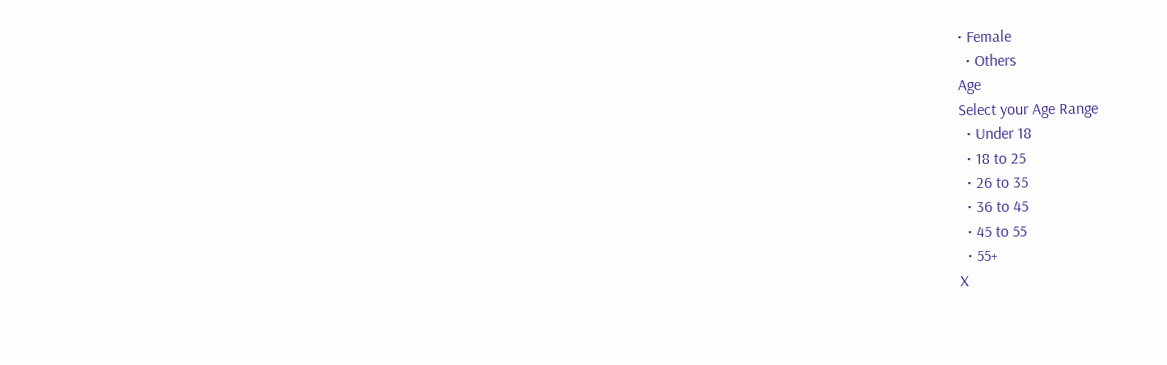• Female
  • Others
Age
Select your Age Range
  • Under 18
  • 18 to 25
  • 26 to 35
  • 36 to 45
  • 45 to 55
  • 55+
X